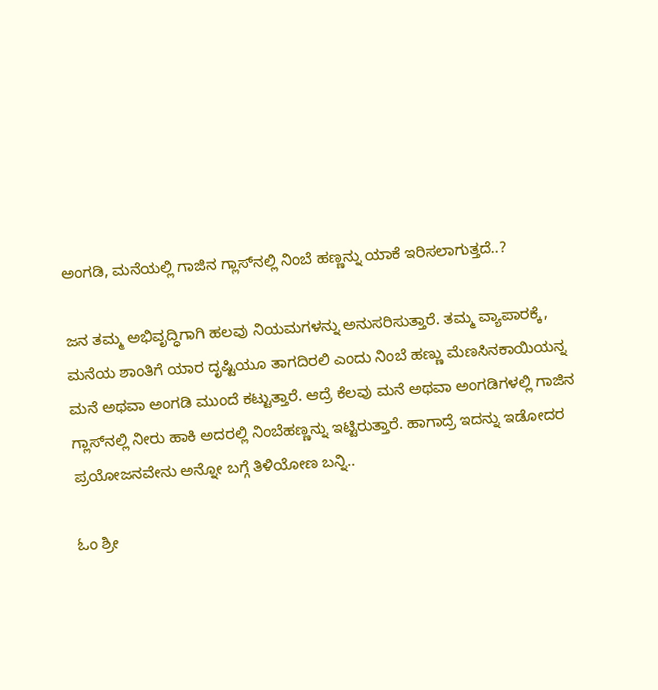ಅಂಗಡಿ, ಮನೆಯಲ್ಲಿ ಗಾಜಿನ ಗ್ಲಾಸ್‌ನಲ್ಲಿ ನಿಂಬೆ ಹಣ್ಣನ್ನು ಯಾಕೆ ಇರಿಸಲಾಗುತ್ತದೆ..?

ಜನ ತಮ್ಮ ಅಭಿವೃದ್ಧಿಗಾಗಿ ಹಲವು ನಿಯಮಗಳನ್ನು ಅನುಸರಿಸುತ್ತಾರೆ. ತಮ್ಮ ವ್ಯಾಪಾರಕ್ಕೆ, ಮನೆಯ ಶಾಂತಿಗೆ ಯಾರ ದೃಷ್ಟಿಯೂ ತಾಗದಿರಲಿ ಎಂದು ನಿಂಬೆ ಹಣ್ಣು ಮೆಣಸಿನಕಾಯಿಯನ್ನ ಮನೆ ಅಥವಾ ಅಂಗಡಿ ಮುಂದೆ ಕಟ್ಟುತ್ತಾರೆ. ಆದ್ರೆ ಕೆಲವು ಮನೆ ಅಥವಾ ಅಂಗಡಿಗಳಲ್ಲಿ ಗಾಜಿನ ಗ್ಲಾಸ್‌ನಲ್ಲಿ ನೀರು ಹಾಕಿ ಅದರಲ್ಲಿ ನಿಂಬೆಹಣ್ಣನ್ನು ಇಟ್ಟಿರುತ್ತಾರೆ. ಹಾಗಾದ್ರೆ ಇದನ್ನು ಇಡೋದರ ಪ್ರಯೋಜನವೇನು ಅನ್ನೋ ಬಗ್ಗೆ ತಿಳಿಯೋಣ ಬನ್ನಿ..

ಓಂ ಶ್ರೀ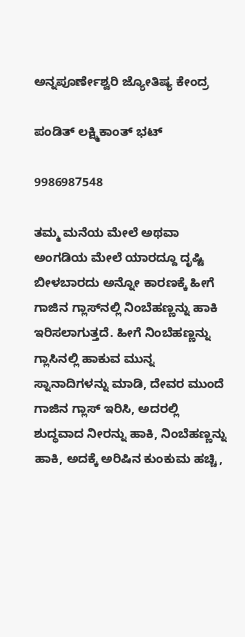ಅನ್ನಪೂರ್ಣೇಶ್ವರಿ ಜ್ಯೋತಿಷ್ಯ ಕೇಂದ್ರ

ಪಂಡಿತ್ ಲಕ್ಷ್ಮಿಕಾಂತ್ ಭಟ್

9986987548

ತಮ್ಮ ಮನೆಯ ಮೇಲೆ ಅಥವಾ ಅಂಗಡಿಯ ಮೇಲೆ ಯಾರದ್ದೂ ದೃಷ್ಟಿ ಬೀಳಬಾರದು ಅನ್ನೋ ಕಾರಣಕ್ಕೆ ಹೀಗೆ ಗಾಜಿನ ಗ್ಲಾಸ್‌ನಲ್ಲಿ ನಿಂಬೆಹಣ್ಣನ್ನು ಹಾಕಿ ಇರಿಸಲಾಗುತ್ತದೆ. ಹೀಗೆ ನಿಂಬೆಹಣ್ಣನ್ನು ಗ್ಲಾಸಿನಲ್ಲಿ ಹಾಕುವ ಮುನ್ನ ಸ್ನಾನಾದಿಗಳನ್ನು ಮಾಡಿ, ದೇವರ ಮುಂದೆ ಗಾಜಿನ ಗ್ಲಾಸ್ ಇರಿಸಿ, ಅದರಲ್ಲಿ ಶುದ್ಧವಾದ ನೀರನ್ನು ಹಾಕಿ, ನಿಂಬೆಹಣ್ಣನ್ನು ಹಾಕಿ, ಅದಕ್ಕೆ ಅರಿಷಿನ ಕುಂಕುಮ ಹಚ್ಚಿ,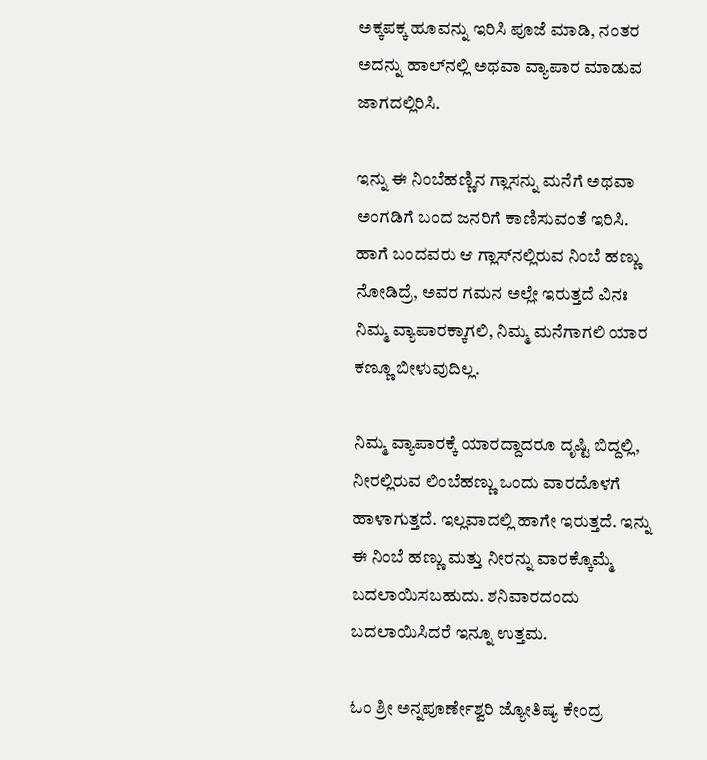ಅಕ್ಕಪಕ್ಕ ಹೂವನ್ನು ಇರಿಸಿ ಪೂಜೆ ಮಾಡಿ, ನಂತರ ಅದನ್ನು ಹಾಲ್‌ನಲ್ಲಿ ಅಥವಾ ವ್ಯಾಪಾರ ಮಾಡುವ ಜಾಗದಲ್ಲಿರಿಸಿ.

ಇನ್ನು ಈ ನಿಂಬೆಹಣ್ಣಿನ ಗ್ಲಾಸನ್ನು ಮನೆಗೆ ಅಥವಾ ಅಂಗಡಿಗೆ ಬಂದ ಜನರಿಗೆ ಕಾಣಿಸುವಂತೆ ಇರಿಸಿ. ಹಾಗೆ ಬಂದವರು ಆ ಗ್ಲಾಸ್‌ನಲ್ಲಿರುವ ನಿಂಬೆ ಹಣ್ಣು ನೋಡಿದ್ರೆ, ಅವರ ಗಮನ ಅಲ್ಲೇ ಇರುತ್ತದೆ ವಿನಃ ನಿಮ್ಮ ವ್ಯಾಪಾರಕ್ಕಾಗಲಿ, ನಿಮ್ಮ ಮನೆಗಾಗಲಿ ಯಾರ ಕಣ್ಣೂ ಬೀಳುವುದಿಲ್ಲ.

ನಿಮ್ಮ ವ್ಯಾಪಾರಕ್ಕೆ ಯಾರದ್ದಾದರೂ ದೃಷ್ಟಿ ಬಿದ್ದಲ್ಲಿ, ನೀರಲ್ಲಿರುವ ಲಿಂಬೆಹಣ್ಣು ಒಂದು ವಾರದೊಳಗೆ ಹಾಳಾಗುತ್ತದೆ. ಇಲ್ಲವಾದಲ್ಲಿ ಹಾಗೇ ಇರುತ್ತದೆ. ಇನ್ನು ಈ ನಿಂಬೆ ಹಣ್ಣು ಮತ್ತು ನೀರನ್ನು ವಾರಕ್ಕೊಮ್ಮೆ ಬದಲಾಯಿಸಬಹುದು. ಶನಿವಾರದಂದು ಬದಲಾಯಿಸಿದರೆ ಇನ್ನೂ ಉತ್ತಮ.

ಓಂ ಶ್ರೀ ಅನ್ನಪೂರ್ಣೇಶ್ವರಿ ಜ್ಯೋತಿಷ್ಯ ಕೇಂದ್ರ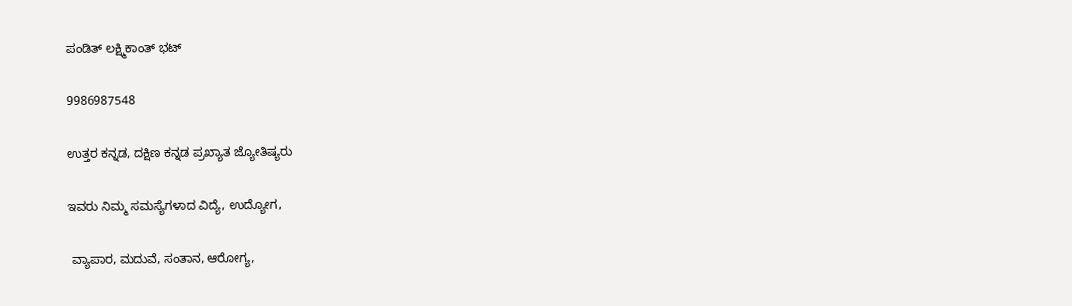ಪಂಡಿತ್ ಲಕ್ಷ್ಮಿಕಾಂತ್ ಭಟ್

9986987548

ಉತ್ತರ ಕನ್ನಡ, ದಕ್ಷಿಣ ಕನ್ನಡ ಪ್ರಖ್ಯಾತ ಜ್ಯೋತಿಷ್ಯರು

ಇವರು ನಿಮ್ಮ ಸಮಸ್ಯೆಗಳಾದ ವಿದ್ಯೆ, ಉದ್ಯೋಗ,

 ವ್ಯಾಪಾರ, ಮದುವೆ, ಸಂತಾನ, ಆರೋಗ್ಯ,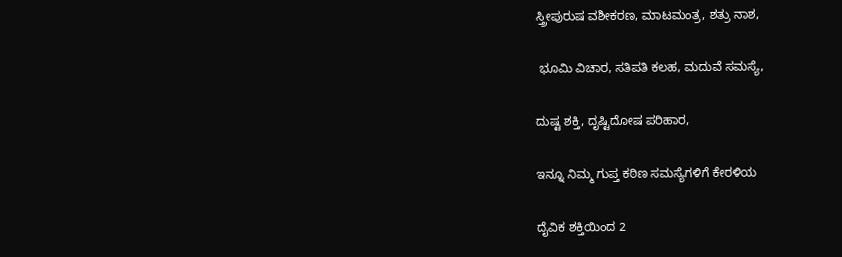ಸ್ತ್ರೀಪುರುಷ ವಶೀಕರಣ, ಮಾಟಮಂತ್ರ, ಶತ್ರು ನಾಶ,

 ಭೂಮಿ ವಿಚಾರ, ಸತಿಪತಿ ಕಲಹ, ಮದುವೆ ಸಮಸ್ಯೆ,

ದುಷ್ಟ ಶಕ್ತಿ, ದೃಷ್ಟಿದೋಷ ಪರಿಹಾರ,

ಇನ್ನೂ ನಿಮ್ಮ ಗುಪ್ತ ಕಠಿಣ ಸಮಸ್ಯೆಗಳಿಗೆ ಕೇರಳಿಯ

ದೈವಿಕ ಶಕ್ತಿಯಿಂದ 2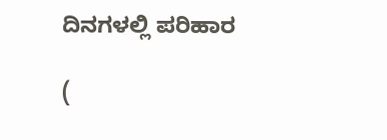ದಿನಗಳಲ್ಲಿ ಪರಿಹಾರ

(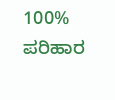100% ಪರಿಹಾರ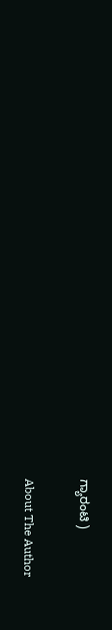ಗ್ಯಾರಂಟಿ )

About The Author